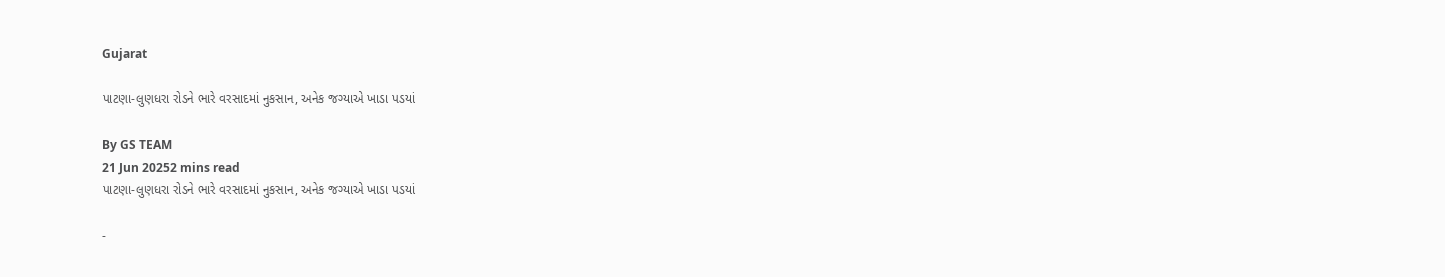Gujarat

પાટણા-લુણધરા રોડને ભારે વરસાદમાં નુકસાન, અનેક જગ્યાએ ખાડા પડયાં

By GS TEAM
21 Jun 20252 mins read
પાટણા-લુણધરા રોડને ભારે વરસાદમાં નુકસાન, અનેક જગ્યાએ ખાડા પડયાં

-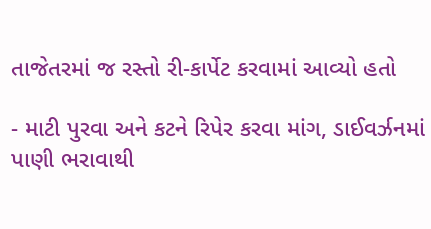તાજેતરમાં જ રસ્તો રી-કાર્પેટ કરવામાં આવ્યો હતો

- માટી પુરવા અને કટને રિપેર કરવા માંગ, ડાઈવર્ઝનમાં પાણી ભરાવાથી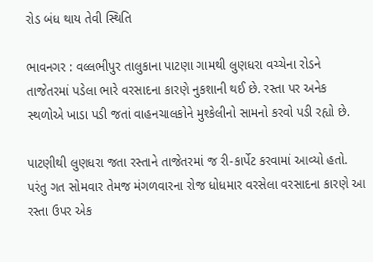રોડ બંધ થાય તેવી સ્થિતિ

ભાવનગર : વલ્લભીપુર તાલુકાના પાટણા ગામથી લુણધરા વચ્ચેના રોડને તાજેતરમાં પડેલા ભારે વરસાદના કારણે નુકશાની થઈ છે. રસ્તા પર અનેક સ્થળોએ ખાડા પડી જતાં વાહનચાલકોને મુશ્કેલીનો સામનો કરવો પડી રહ્યો છે.

પાટણીથી લુણધરા જતા રસ્તાને તાજેતરમાં જ રી-કાર્પેટ કરવામાં આવ્યો હતો. પરંતુ ગત સોમવાર તેમજ મંગળવારના રોજ ધોધમાર વરસેલા વરસાદના કારણે આ રસ્તા ઉપર એક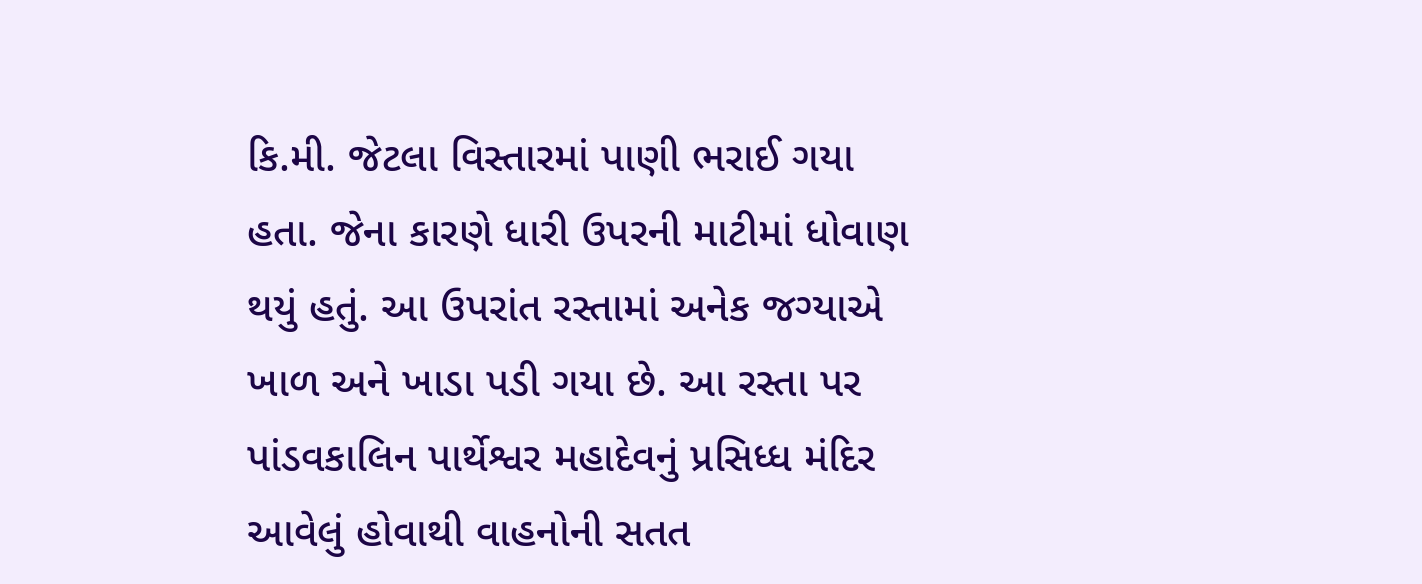કિ.મી. જેટલા વિસ્તારમાં પાણી ભરાઈ ગયા હતા. જેના કારણે ધારી ઉપરની માટીમાં ધોવાણ થયું હતું. આ ઉપરાંત રસ્તામાં અનેક જગ્યાએ ખાળ અને ખાડા પડી ગયા છે. આ રસ્તા પર પાંડવકાલિન પાર્થેશ્વર મહાદેવનું પ્રસિધ્ધ મંદિર આવેલું હોવાથી વાહનોની સતત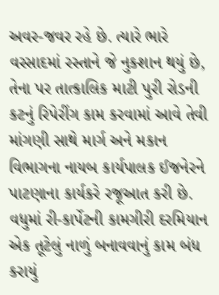અવર-જવર રહે છે. ત્યારે ભારે વરસાદમાં રસ્તાને જે નુકશાન થયું છે, તેના પર તાત્કાલિક માટી પુરી રોડની કટનું રિપેરીંગ કામ કરવામાં આવે તેવી માંગણી સાથે માર્ગ અને મકાન વિભાગના નાયબ કાર્યપાલક ઈજનેરને પાટણાના કાર્યકરે રજૂઆત કરી છે. વધુમાં રી-કાર્પેટની કામગીરી દરમિયાન એક તૂટેલું નાળું બનાવવાનું કામ બંધ કરાયું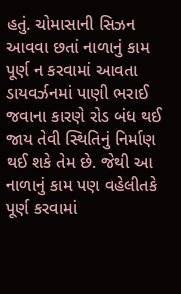હતું. ચોમાસાની સિઝન આવવા છતાં નાળાનું કામ પૂર્ણ ન કરવામાં આવતા ડાયવર્ઝનમાં પાણી ભરાઈ જવાના કારણે રોડ બંધ થઈ જાય તેવી સ્થિતિનું નિર્માણ થઈ શકે તેમ છે. જેથી આ નાળાનું કામ પણ વહેલીતકે પૂર્ણ કરવામાં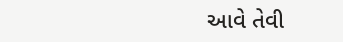આવે તેવી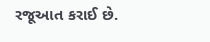રજૂઆત કરાઈ છે.